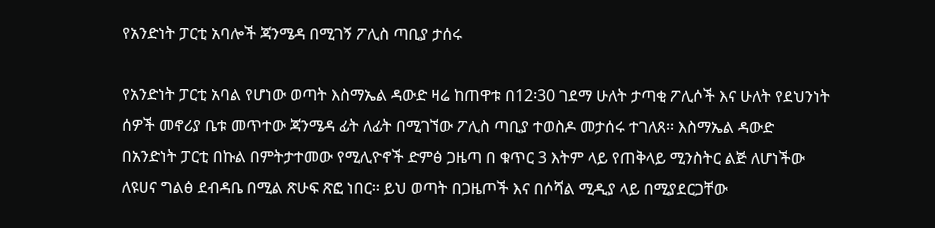የአንድነት ፓርቲ አባሎች ጃንሜዳ በሚገኝ ፖሊስ ጣቢያ ታሰሩ

የአንድነት ፓርቲ አባል የሆነው ወጣት እስማኤል ዳውድ ዛሬ ከጠዋቱ በ12፡30 ገደማ ሁለት ታጣቂ ፖሊሶች እና ሁለት የደህንነት ሰዎች መኖሪያ ቤቱ መጥተው ጃንሜዳ ፊት ለፊት በሚገኘው ፖሊስ ጣቢያ ተወስዶ መታሰሩ ተገለጸ፡፡ እስማኤል ዳውድ በአንድነት ፓርቲ በኩል በምትታተመው የሚሊዮኖች ድምፅ ጋዜጣ በ ቁጥር 3 እትም ላይ የጠቅላይ ሚንስትር ልጅ ለሆነችው ለዩሀና ግልፅ ደብዳቤ በሚል ጽሁፍ ጽፎ ነበር፡፡ ይህ ወጣት በጋዜጦች እና በሶሻል ሚዲያ ላይ በሚያደርጋቸው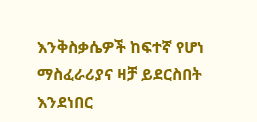እንቅስቃሴዎች ከፍተኛ የሆነ ማስፈራሪያና ዛቻ ይደርስበት እንደነበር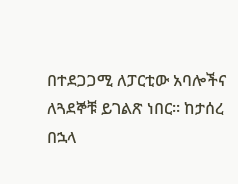በተደጋጋሚ ለፓርቲው አባሎችና ለጓደኞቹ ይገልጽ ነበር፡፡ ከታሰረ በኋላ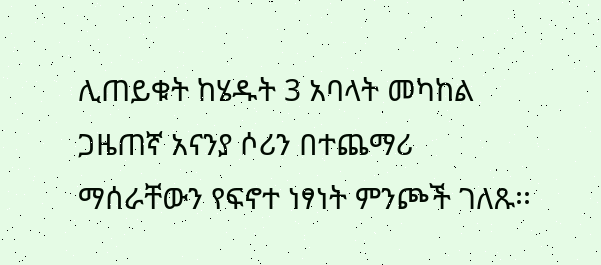ሊጠይቁት ከሄዱት 3 አባላት መካከል ጋዜጠኛ አናንያ ሶሪን በተጨማሪ ማሰራቸውን የፍኖተ ነፃነት ምንጮች ገለጹ፡፡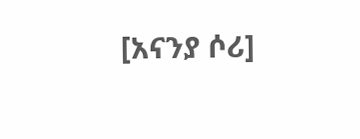[አናንያ ሶሪ]